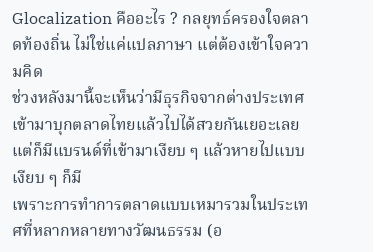Glocalization คืออะไร ? กลยุทธ์ครองใจตลาดท้องถิ่น ไม่ใช่แค่แปลภาษา แต่ต้องเข้าใจความคิด
ช่วงหลังมานี้จะเห็นว่ามีธุรกิจจากต่างประเทศเข้ามาบุกตลาดไทยแล้วไปได้สวยกันเยอะเลย แต่ก็มีแบรนด์ที่เข้ามาเงียบ ๆ แล้วหายไปแบบเงียบ ๆ ก็มี
เพราะการทำการตลาดแบบเหมารวมในประเทศที่หลากหลายทางวัฒนธรรม (อ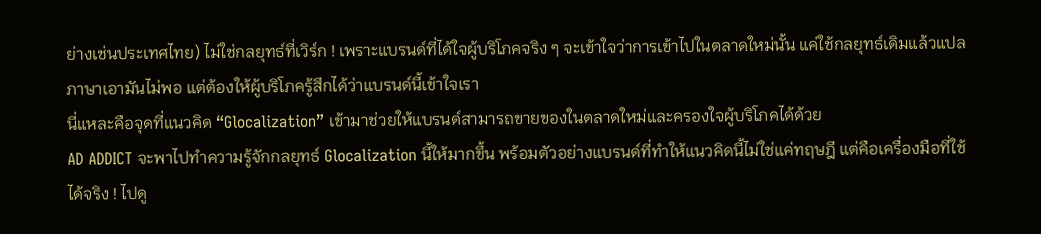ย่างเช่นประเทศไทย) ไม่ใช่กลยุทธ์ที่เวิร์ก ! เพราะแบรนด์ที่ได้ใจผู้บริโภคจริง ๆ จะเข้าใจว่าการเข้าไปในตลาดใหม่นั้น แค่ใช้กลยุทธ์เดิมแล้วแปลภาษาเอามันไม่พอ แต่ต้องให้ผู้บริโภครู้สึกได้ว่าแบรนด์นี้เข้าใจเรา
นี่แหละคือจุดที่แนวคิด “Glocalization” เข้ามาช่วยให้แบรนด์สามารถขายของในตลาดใหม่และครองใจผู้บริโภคได้ด้วย
AD ADDICT จะพาไปทำความรู้จักกลยุทธ์ Glocalization นี้ให้มากขึ้น พร้อมตัวอย่างแบรนด์ที่ทำให้แนวคิดนี้ไม่ใช่แค่ทฤษฎี แต่คือเครื่องมือที่ใช้ได้จริง ! ไปดู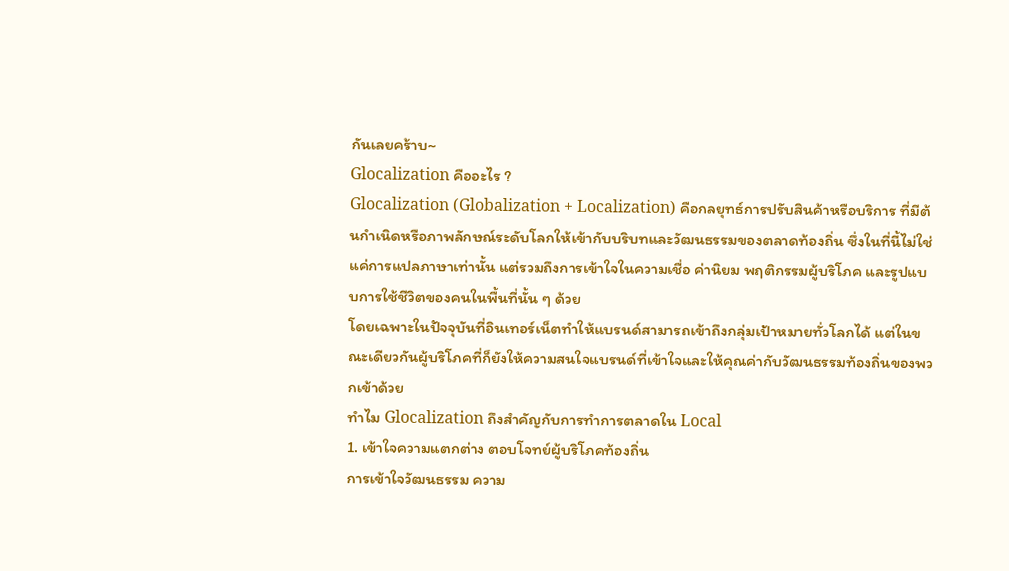กันเลยคร้าบ~
Glocalization คืออะไร ?
Glocalization (Globalization + Localization) คือกลยุทธ์การปรับสินค้าหรือบริการ ที่มีต้นกำเนิดหรือภาพลักษณ์ระดับโลกให้เข้ากับบริบทและวัฒนธรรมของตลาดท้องถิ่น ซึ่งในที่นี้ไม่ใช่แค่การแปลภาษาเท่านั้น แต่รวมถึงการเข้าใจในความเชื่อ ค่านิยม พฤติกรรมผู้บริโภค และรูปแบบการใช้ชีวิตของคนในพื้นที่นั้น ๆ ด้วย
โดยเฉพาะในปัจจุบันที่อินเทอร์เน็ตทำให้แบรนด์สามารถเข้าถึงกลุ่มเป้าหมายทั่วโลกได้ แต่ในขณะเดียวกันผู้บริโภคที่ก็ยังให้ความสนใจแบรนด์ที่เข้าใจและให้คุณค่ากับวัฒนธรรมท้องถิ่นของพวกเข้าด้วย
ทำไม Glocalization ถึงสำคัญกับการทำการตลาดใน Local
1. เข้าใจความแตกต่าง ตอบโจทย์ผู้บริโภคท้องถิ่น
การเข้าใจวัฒนธรรม ความ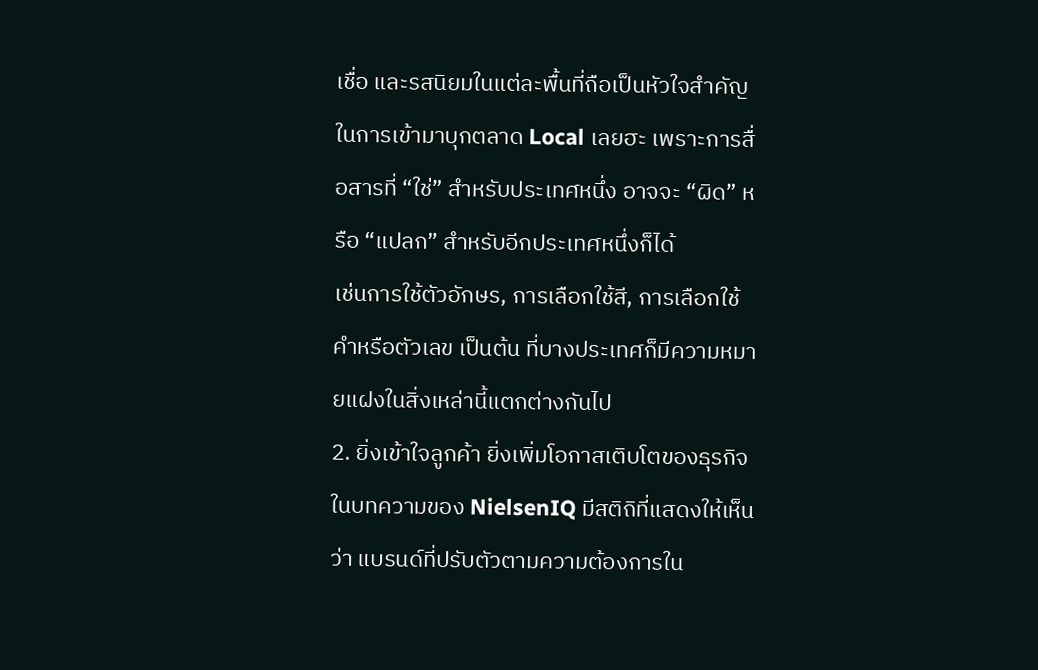เชื่อ และรสนิยมในแต่ละพื้นที่ถือเป็นหัวใจสำคัญในการเข้ามาบุกตลาด Local เลยฮะ เพราะการสื่อสารที่ “ใช่” สำหรับประเทศหนึ่ง อาจจะ “ผิด” หรือ “แปลก” สำหรับอีกประเทศหนึ่งก็ได้
เช่นการใช้ตัวอักษร, การเลือกใช้สี, การเลือกใช้คำหรือตัวเลข เป็นต้น ที่บางประเทศก็มีความหมายแฝงในสิ่งเหล่านี้แตกต่างกันไป
2. ยิ่งเข้าใจลูกค้า ยิ่งเพิ่มโอกาสเติบโตของธุรกิจ
ในบทความของ NielsenIQ มีสติถิที่แสดงให้เห็นว่า แบรนด์ที่ปรับตัวตามความต้องการใน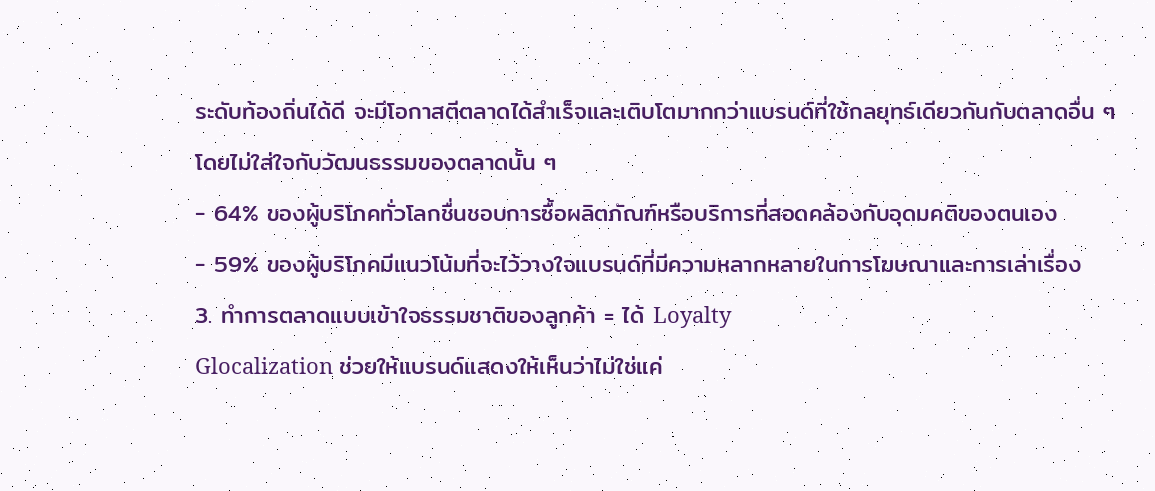ระดับท้องถิ่นได้ดี จะมีโอกาสตีตลาดได้สำเร็จและเติบโตมากกว่าแบรนด์ที่ใช้กลยุทธ์เดียวกันกับตลาดอื่น ๆ โดยไม่ใส่ใจกับวัฒนธรรมของตลาดนั้น ๆ
- 64% ของผู้บริโภคทั่วโลกชื่นชอบการซื้อผลิตภัณฑ์หรือบริการที่สอดคล้องกับอุดมคติของตนเอง
- 59% ของผู้บริโภคมีแนวโน้มที่จะไว้วางใจแบรนด์ที่มีความหลากหลายในการโฆษณาและการเล่าเรื่อง
3. ทำการตลาดแบบเข้าใจธรรมชาติของลูกค้า = ได้ Loyalty
Glocalization ช่วยให้แบรนด์แสดงให้เห็นว่าไม่ใช่แค่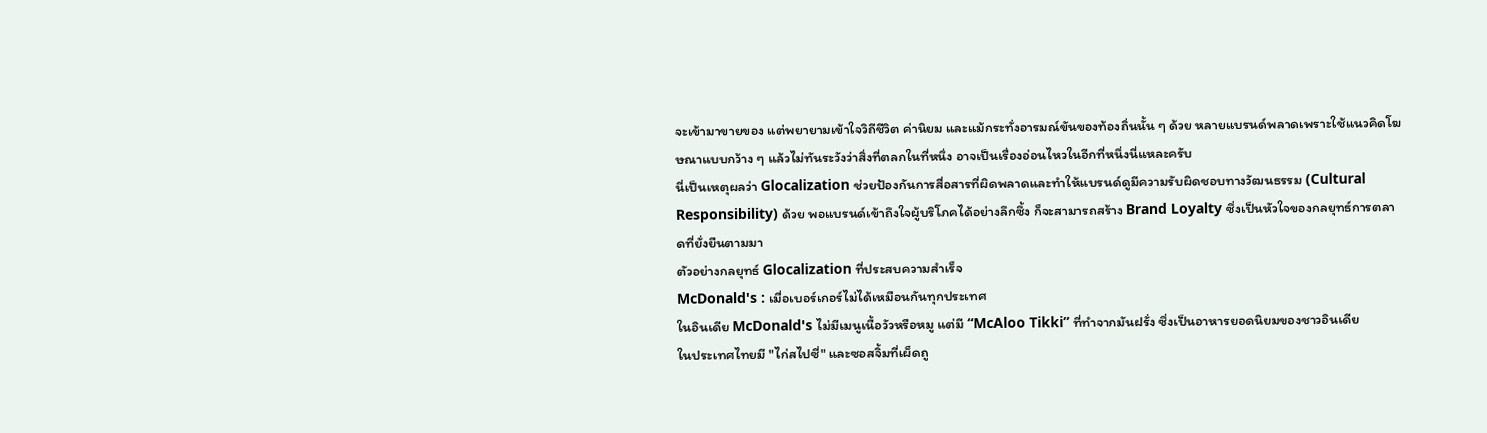จะเข้ามาขายของ แต่พยายามเข้าใจวิถีชีวิต ค่านิยม และแม้กระทั่งอารมณ์ขันของท้องถิ่นนั้น ๆ ด้วย หลายแบรนด์พลาดเพราะใช้แนวคิดโฆษณาแบบกว้าง ๆ แล้วไม่ทันระวังว่าสิ่งที่ตลกในที่หนึ่ง อาจเป็นเรื่องอ่อนไหวในอีกที่หนึ่งนี่แหละครับ
นี่เป็นเหตุผลว่า Glocalization ช่วยป้องกันการสื่อสารที่ผิดพลาดและทำให้แบรนด์ดูมีความรับผิดชอบทางวัฒนธรรม (Cultural Responsibility) ด้วย พอแบรนด์เข้าถึงใจผู้บริโภคได้อย่างลึกซึ้ง ก็จะสามารถสร้าง Brand Loyalty ซึ่งเป็นหัวใจของกลยุทธ์การตลาดที่ยั่งยืนตามมา
ตัวอย่างกลยุทธ์ Glocalization ที่ประสบความสำเร็จ
McDonald's : เมื่อเบอร์เกอร์ไม่ได้เหมือนกันทุกประเทศ
ในอินเดีย McDonald's ไม่มีเมนูเนื้อวัวหรือหมู แต่มี “McAloo Tikki” ที่ทำจากมันฝรั่ง ซึ่งเป็นอาหารยอดนิยมของชาวอินเดีย
ในประเทศไทยมี "ไก่สไปซี่" และซอสจิ้มที่เผ็ดถู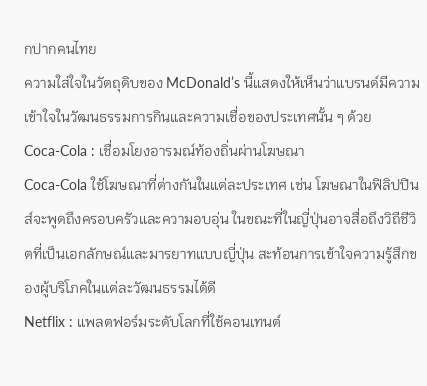กปากคนไทย
ความใส่ใจในวัตถุดิบของ McDonald’s นี้แสดงให้เห็นว่าแบรนด์มีความเข้าใจในวัฒนธรรมการกินและความเชื่อของประเทศนั้น ๆ ด้วย
Coca-Cola : เชื่อมโยงอารมณ์ท้องถิ่นผ่านโฆษณา
Coca-Cola ใช้โฆษณาที่ต่างกันในแต่ละประเทศ เช่น โฆษณาในฟิลิปปินส์จะพูดถึงครอบครัวและความอบอุ่น ในขณะที่ในญี่ปุ่นอาจสื่อถึงวิถีชีวิตที่เป็นเอกลักษณ์และมารยาทแบบญี่ปุ่น สะท้อนการเข้าใจความรู้สึกของผู้บริโภคในแต่ละวัฒนธรรมได้ดี
Netflix : แพลตฟอร์มระดับโลกที่ใช้คอนเทนต์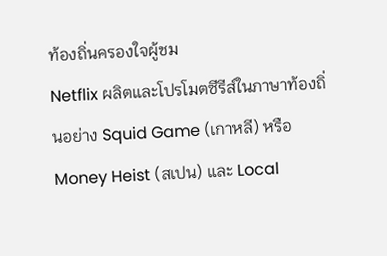ท้องถิ่นครองใจผู้ชม
Netflix ผลิตและโปรโมตซีรีส์ในภาษาท้องถิ่นอย่าง Squid Game (เกาหลี) หรือ Money Heist (สเปน) และ Local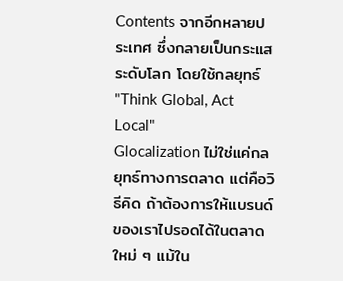Contents จากอีกหลายประเทศ ซึ่งกลายเป็นกระแสระดับโลก โดยใช้กลยุทธ์ "Think Global, Act Local"
Glocalization ไม่ใช่แค่กลยุทธ์ทางการตลาด แต่คือวิธีคิด ถ้าต้องการให้แบรนด์ของเราไปรอดได้ในตลาดใหม่ ๆ แม้ใน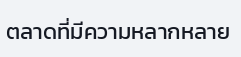ตลาดที่มีความหลากหลาย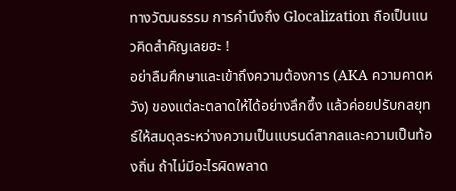ทางวัฒนธรรม การคำนึงถึง Glocalization ถือเป็นแนวคิดสำคัญเลยฮะ !
อย่าลืมศึกษาและเข้าถึงความต้องการ (AKA ความคาดหวัง) ของแต่ละตลาดให้ได้อย่างลึกซึ้ง แล้วค่อยปรับกลยุทธ์ให้สมดุลระหว่างความเป็นแบรนด์สากลและความเป็นท้องถิ่น ถ้าไม่มีอะไรผิดพลาด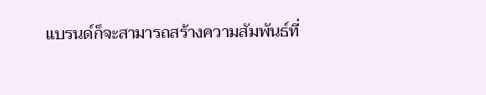แบรนด์ก็จะสามารถสร้างความสัมพันธ์ที่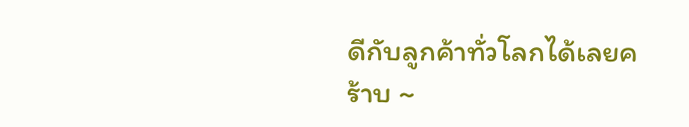ดีกับลูกค้าทั่วโลกได้เลยคร้าบ ~